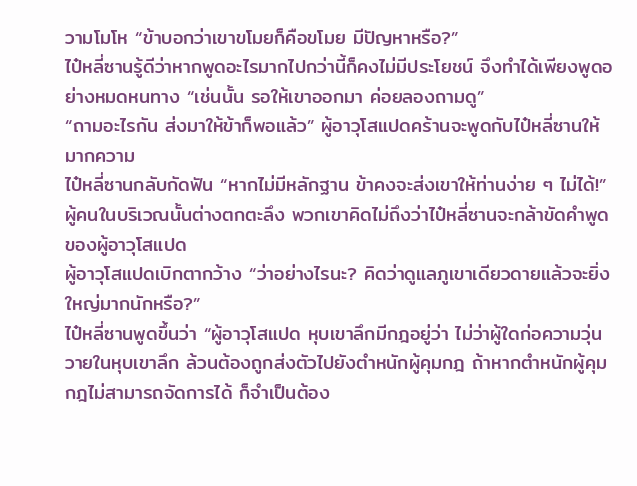วามโมโห “ข้าบอกว่าเขาขโมยก็คือขโมย มีปัญหาหรือ?”
ไป๋หลี่ซานรู้ดีว่าหากพูดอะไรมากไปกว่านี้ก็คงไม่มีประโยชน์ จึงทำได้เพียงพูดอย่างหมดหนทาง “เช่นนั้น รอให้เขาออกมา ค่อยลองถามดู”
“ถามอะไรกัน ส่งมาให้ข้าก็พอแล้ว” ผู้อาวุโสแปดคร้านจะพูดกับไป๋หลี่ซานให้มากความ
ไป๋หลี่ซานกลับกัดฟัน “หากไม่มีหลักฐาน ข้าคงจะส่งเขาให้ท่านง่าย ๆ ไม่ได้!”
ผู้คนในบริเวณนั้นต่างตกตะลึง พวกเขาคิดไม่ถึงว่าไป๋หลี่ซานจะกล้าขัดคำพูดของผู้อาวุโสแปด
ผู้อาวุโสแปดเบิกตากว้าง “ว่าอย่างไรนะ? คิดว่าดูแลภูเขาเดียวดายแล้วจะยิ่งใหญ่มากนักหรือ?”
ไป๋หลี่ซานพูดขึ้นว่า “ผู้อาวุโสแปด หุบเขาลึกมีกฎอยู่ว่า ไม่ว่าผู้ใดก่อความวุ่นวายในหุบเขาลึก ล้วนต้องถูกส่งตัวไปยังตำหนักผู้คุมกฎ ถ้าหากตำหนักผู้คุมกฎไม่สามารถจัดการได้ ก็จำเป็นต้อง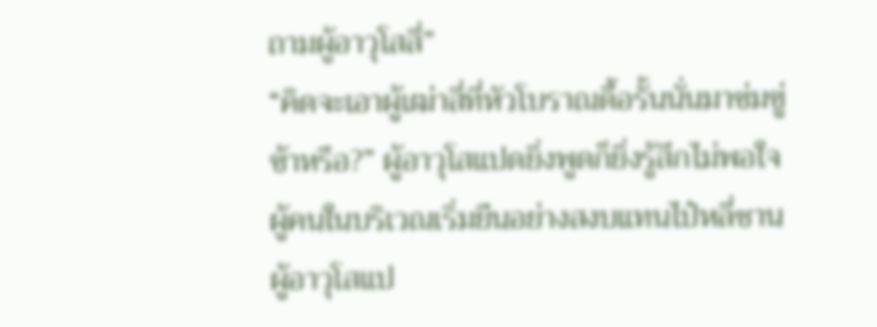ถามผู้อาวุโสสี่”
“คิดจะเอาผู้เฒ่าสี่ที่หัวโบราณดื้อรั้นนั่นมาข่มขู่ข้าหรือ?” ผู้อาวุโสแปดยิ่งพูดก็ยิ่งรู้สึกไม่พอใจ
ผู้คนในบริเวณเริ่มยืนอย่างสงบแทนไป๋หลี่ซาน
ผู้อาวุโสแป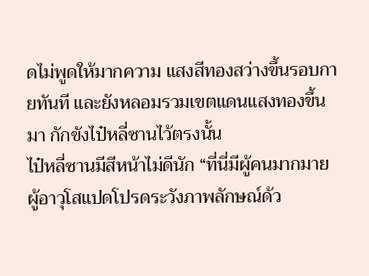ดไม่พูดให้มากความ แสงสีทองสว่างขึ้นรอบกายทันที และยังหลอมรวมเขตแดนแสงทองขึ้นมา กักขังไป๋หลี่ซานไว้ตรงนั้น
ไป๋หลี่ซานมีสีหน้าไม่ดีนัก “ที่นี่มีผู้คนมากมาย ผู้อาวุโสแปดโปรดระวังภาพลักษณ์ด้ว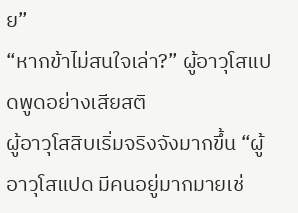ย”
“หากข้าไม่สนใจเล่า?” ผู้อาวุโสแปดพูดอย่างเสียสติ
ผู้อาวุโสสิบเริ่มจริงจังมากขึ้น “ผู้อาวุโสแปด มีคนอยู่มากมายเช่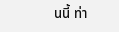นนี้ ท่า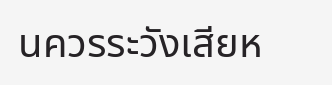นควรระวังเสียห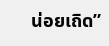น่อยเถิด”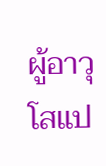ผู้อาวุโสแป